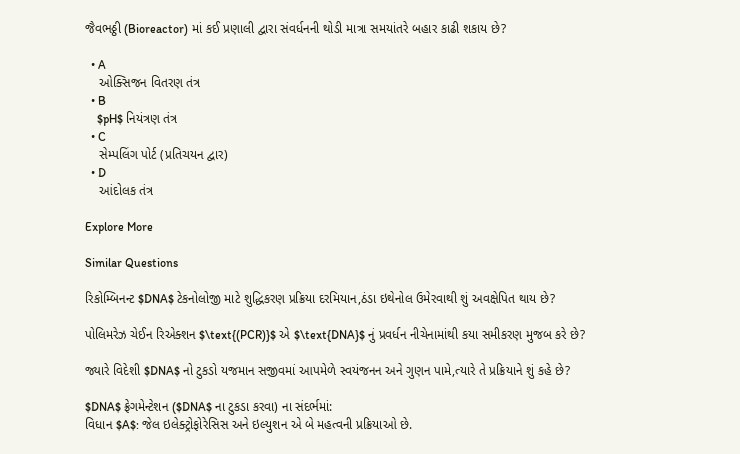જૈવભઠ્ઠી (Bioreactor) માં કઈ પ્રણાલી દ્વારા સંવર્ધનની થોડી માત્રા સમયાંતરે બહાર કાઢી શકાય છે?

  • A
    ઓક્સિજન વિતરણ તંત્ર
  • B
    $pH$ નિયંત્રણ તંત્ર
  • C
    સેમ્પલિંગ પોર્ટ (પ્રતિચયન દ્વાર)
  • D
    આંદોલક તંત્ર

Explore More

Similar Questions

રિકોમ્બિનન્ટ $DNA$ ટેકનોલોજી માટે શુદ્ધિકરણ પ્રક્રિયા દરમિયાન,ઠંડા ઇથેનોલ ઉમેરવાથી શું અવક્ષેપિત થાય છે?

પોલિમરેઝ ચેઈન રિએક્શન $\text{(PCR)}$ એ $\text{DNA}$ નું પ્રવર્ધન નીચેનામાંથી કયા સમીકરણ મુજબ કરે છે?

જ્યારે વિદેશી $DNA$ નો ટુકડો યજમાન સજીવમાં આપમેળે સ્વયંજનન અને ગુણન પામે,ત્યારે તે પ્રક્રિયાને શું કહે છે?

$DNA$ ફ્રેગમેન્ટેશન ($DNA$ ના ટુકડા કરવા) ના સંદર્ભમાં:
વિધાન $A$: જેલ ઇલેક્ટ્રોફોરેસિસ અને ઇલ્યુશન એ બે મહત્વની પ્રક્રિયાઓ છે.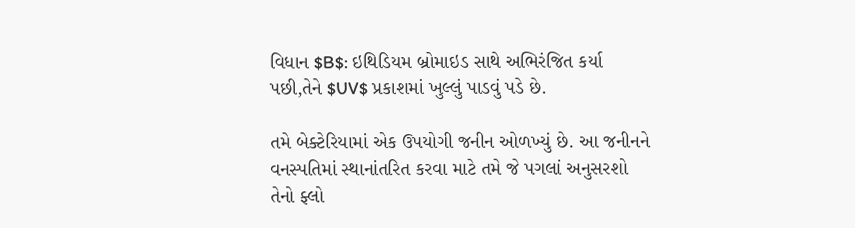વિધાન $B$: ઇથિડિયમ બ્રોમાઇડ સાથે અભિરંજિત કર્યા પછી,તેને $UV$ પ્રકાશમાં ખુલ્લું પાડવું પડે છે.

તમે બેક્ટેરિયામાં એક ઉપયોગી જનીન ઓળખ્યું છે. આ જનીનને વનસ્પતિમાં સ્થાનાંતરિત કરવા માટે તમે જે પગલાં અનુસરશો તેનો ફ્લો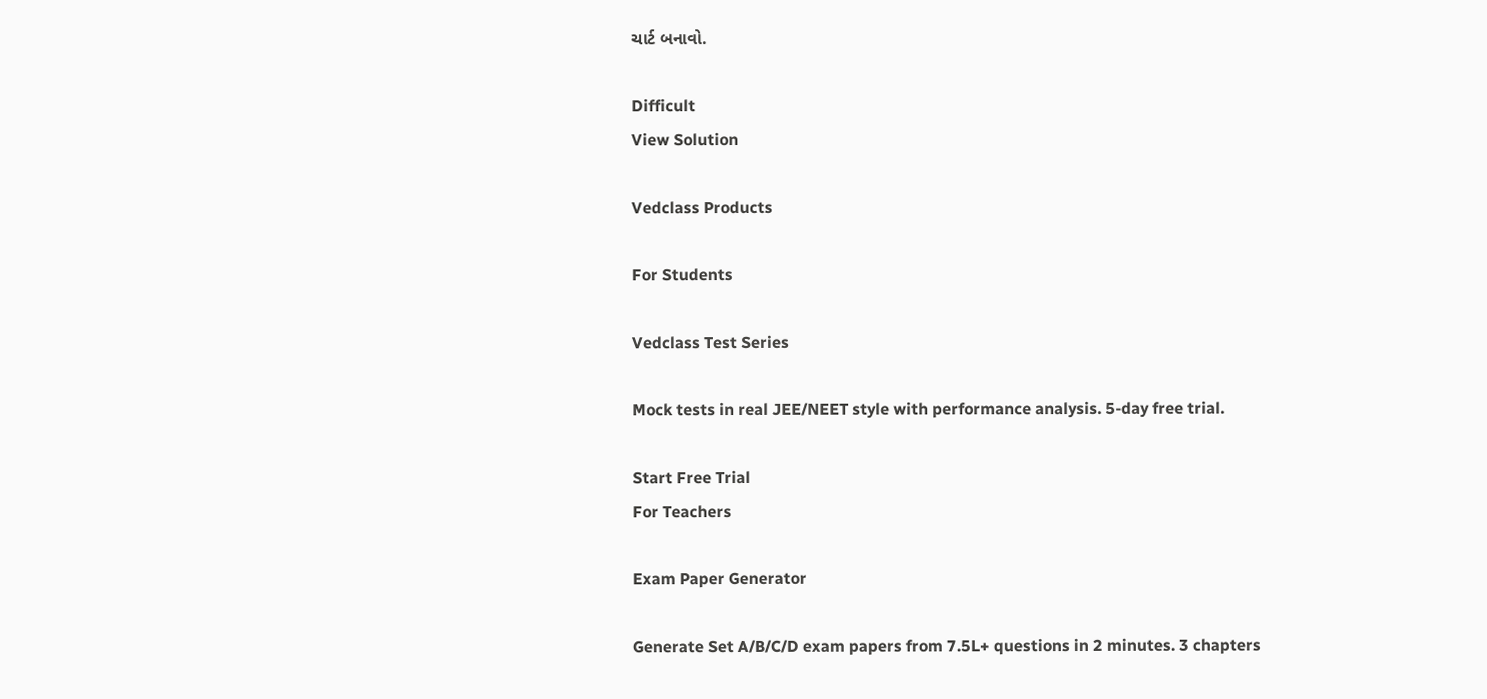ચાર્ટ બનાવો.

Difficult
View Solution

Vedclass Products

For Students

Vedclass Test Series

Mock tests in real JEE/NEET style with performance analysis. 5-day free trial.

Start Free Trial
For Teachers

Exam Paper Generator

Generate Set A/B/C/D exam papers from 7.5L+ questions in 2 minutes. 3 chapters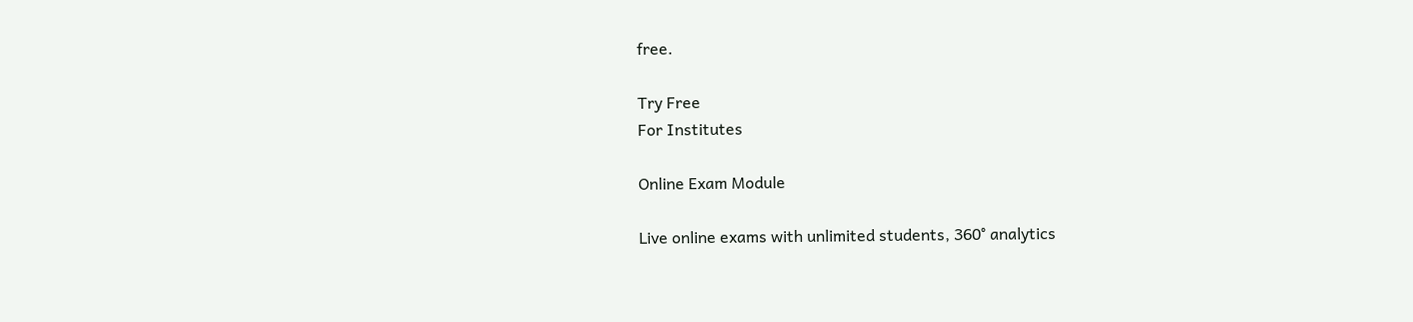free.

Try Free
For Institutes

Online Exam Module

Live online exams with unlimited students, 360° analytics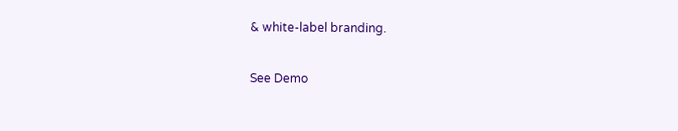& white-label branding.

See Demo